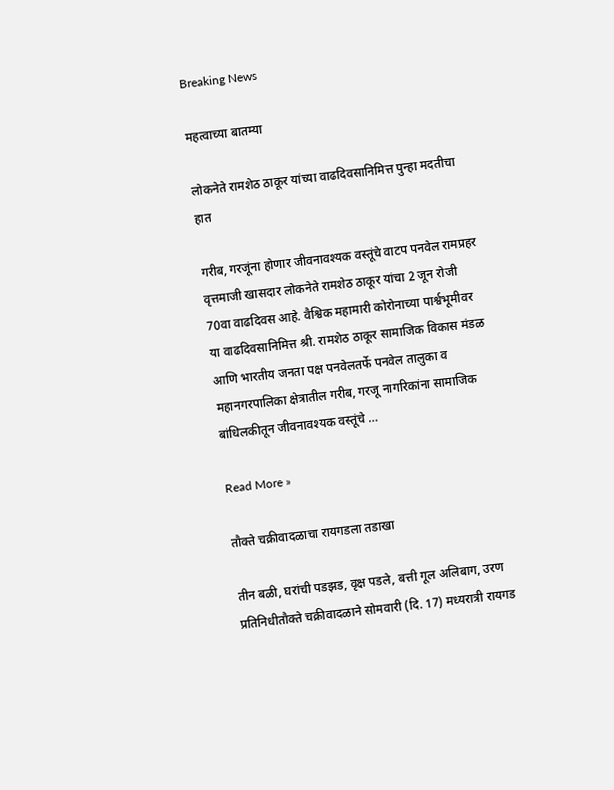Breaking News

महत्वाच्या बातम्या

लोकनेते रामशेठ ठाकूर यांच्या वाढदिवसानिमित्त पुन्हा मदतीचा हात

गरीब, गरजूंना होणार जीवनावश्यक वस्तूंचे वाटप पनवेल रामप्रहर वृत्तमाजी खासदार लोकनेते रामशेठ ठाकूर यांचा 2 जून रोजी 70वा वाढदिवस आहे. वैश्विक महामारी कोरोनाच्या पार्श्वभूमीवर या वाढदिवसानिमित्त श्री. रामशेठ ठाकूर सामाजिक विकास मंडळ आणि भारतीय जनता पक्ष पनवेलतर्फे पनवेल तालुका व महानगरपालिका क्षेत्रातील गरीब, गरजू नागरिकांना सामाजिक बांधिलकीतून जीवनावश्यक वस्तूंचे …

Read More »

तौक्ते चक्रीवादळाचा रायगडला तडाखा

तीन बळी, घरांची पडझड, वृक्ष पडले, बत्ती गूल अलिबाग, उरण प्रतिनिधीतौक्ते चक्रीवादळाने सोमवारी (दि. 17) मध्यरात्री रायगड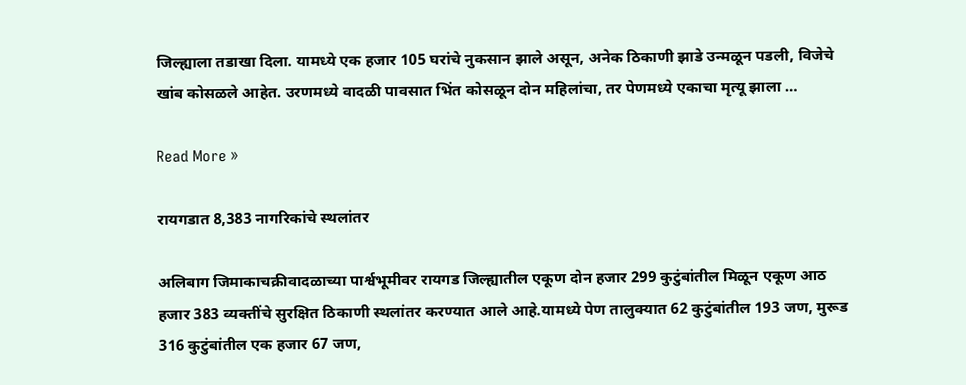जिल्ह्याला तडाखा दिला. यामध्ये एक हजार 105 घरांचे नुकसान झाले असून, अनेक ठिकाणी झाडे उन्मळून पडली, विजेचे खांब कोसळले आहेत. उरणमध्ये वादळी पावसात भिंत कोसळून दोन महिलांचा, तर पेणमध्ये एकाचा मृत्यू झाला …

Read More »

रायगडात 8,383 नागरिकांचे स्थलांतर

अलिबाग जिमाकाचक्रीवादळाच्या पार्श्वभूमीवर रायगड जिल्ह्यातील एकूण दोन हजार 299 कुटुंबांतील मिळून एकूण आठ हजार 383 व्यक्तींचे सुरक्षित ठिकाणी स्थलांतर करण्यात आले आहे.यामध्ये पेण तालुक्यात 62 कुटुंबांतील 193 जण, मुरूड 316 कुटुंबांतील एक हजार 67 जण,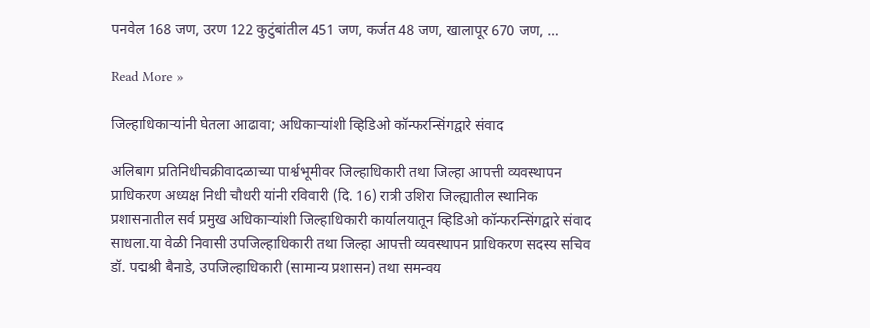पनवेल 168 जण, उरण 122 कुटुंबांतील 451 जण, कर्जत 48 जण, खालापूर 670 जण, …

Read More »

जिल्हाधिकार्‍यांनी घेतला आढावा; अधिकार्‍यांशी व्हिडिओ कॉन्फरन्सिंगद्वारे संवाद

अलिबाग प्रतिनिधीचक्रीवादळाच्या पार्श्वभूमीवर जिल्हाधिकारी तथा जिल्हा आपत्ती व्यवस्थापन प्राधिकरण अध्यक्ष निधी चौधरी यांनी रविवारी (दि. 16) रात्री उशिरा जिल्ह्यातील स्थानिक प्रशासनातील सर्व प्रमुख अधिकार्‍यांशी जिल्हाधिकारी कार्यालयातून व्हिडिओ कॉन्फरन्सिंगद्वारे संवाद साधला.या वेळी निवासी उपजिल्हाधिकारी तथा जिल्हा आपत्ती व्यवस्थापन प्राधिकरण सदस्य सचिव डॉ. पद्मश्री बैनाडे, उपजिल्हाधिकारी (सामान्य प्रशासन) तथा समन्वय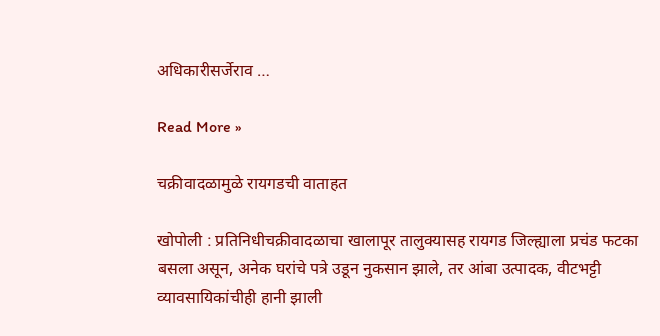अधिकारीसर्जेराव …

Read More »

चक्रीवादळामुळे रायगडची वाताहत

खोपोली : प्रतिनिधीचक्रीवादळाचा खालापूर तालुक्यासह रायगड जिल्ह्याला प्रचंड फटका बसला असून, अनेक घरांचे पत्रे उडून नुकसान झाले, तर आंबा उत्पादक, वीटभट्टी व्यावसायिकांचीही हानी झाली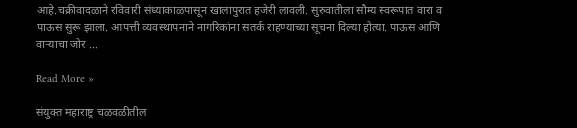आहे.चक्रीवादळाने रविवारी संध्याकाळपासून खालापुरात हजेरी लावली. सुरुवातीला सौम्य स्वरूपात वारा व पाऊस सुरू झाला. आपत्ती व्यवस्थापनाने नागरिकांना सतर्क राहण्याच्या सूचना दिल्या होत्या. पाऊस आणि वार्‍याचा जोर …

Read More »

संयुक्त महाराष्ट्र चळवळीतील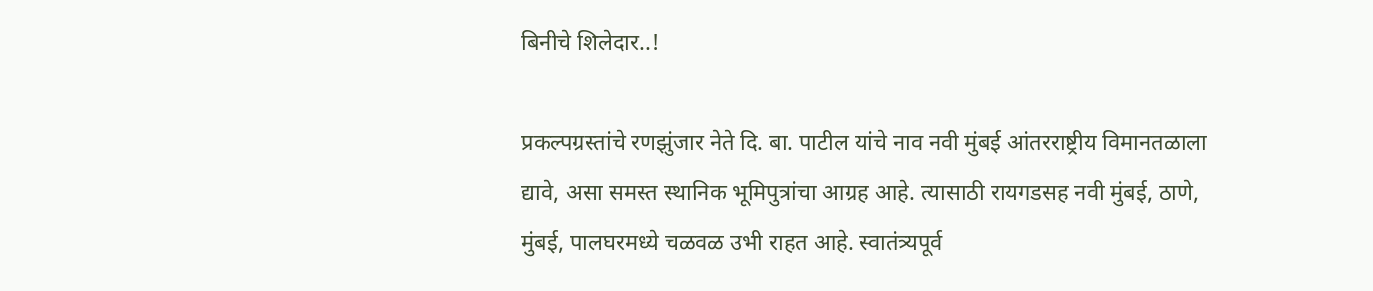बिनीचे शिलेदार..!

प्रकल्पग्रस्तांचे रणझुंजार नेते दि. बा. पाटील यांचे नाव नवी मुंबई आंतरराष्ट्रीय विमानतळाला द्यावे, असा समस्त स्थानिक भूमिपुत्रांचा आग्रह आहे. त्यासाठी रायगडसह नवी मुंबई, ठाणे, मुंबई, पालघरमध्ये चळवळ उभी राहत आहे. स्वातंत्र्यपूर्व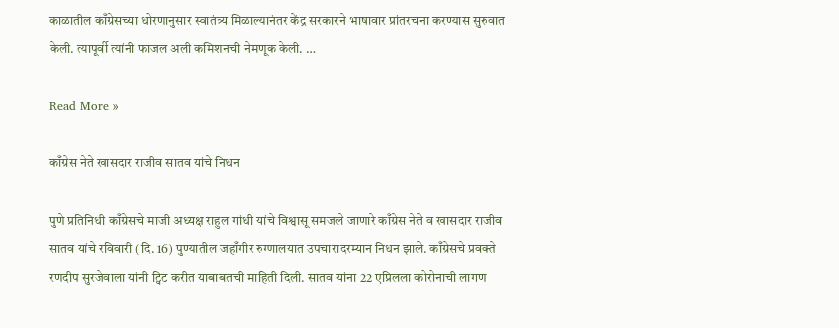काळातील काँग्रेसच्या धोरणानुसार स्वातंत्र्य मिळाल्यानंतर केंद्र सरकारने भाषावार प्रांतरचना करण्यास सुरुवात केली. त्यापूर्वी त्यांनी फाजल अली कमिशनची नेमणूक केली. …

Read More »

काँग्रेस नेते खासदार राजीव सातव यांचे निधन

पुणे प्रतिनिधी काँग्रेसचे माजी अध्यक्ष राहुल गांधी यांचे विश्वासू समजले जाणारे काँग्रेस नेते व खासदार राजीव सातव यांचे रविवारी (दि. 16) पुण्यातील जहाँगीर रुग्णालयात उपचारादरम्यान निधन झाले. काँग्रेसचे प्रवक्ते रणदीप सुरजेवाला यांनी ट्विट करीत याबाबतची माहिती दिली. सातव यांना 22 एप्रिलला कोरोनाची लागण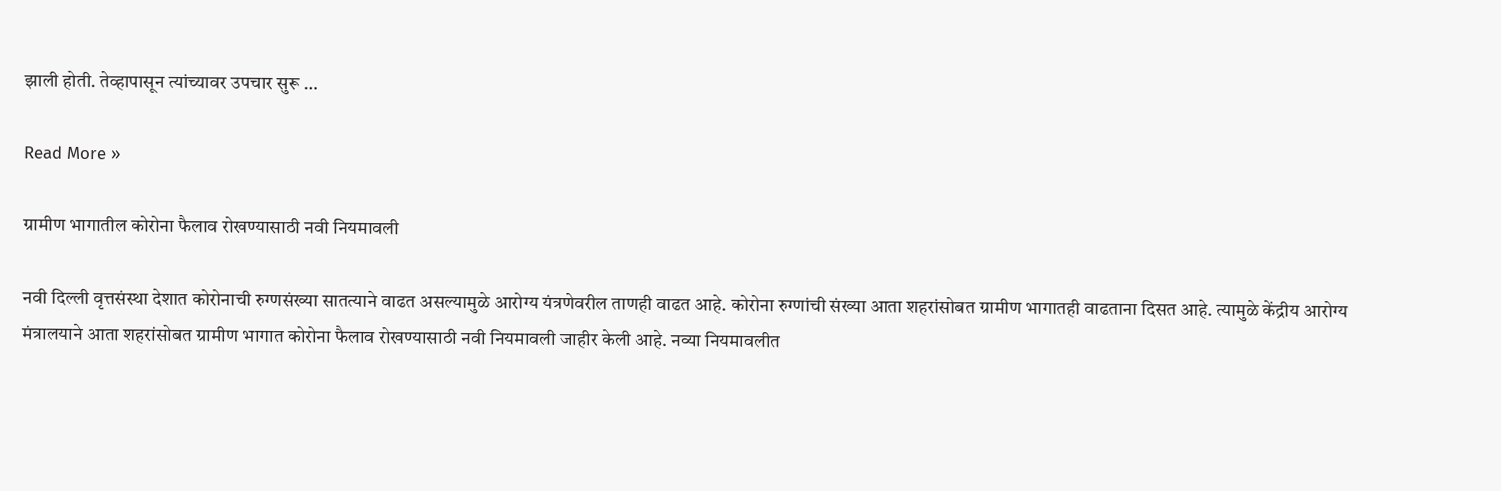झाली होती. तेव्हापासून त्यांच्यावर उपचार सुरू …

Read More »

ग्रामीण भागातील कोरोना फैलाव रोखण्यासाठी नवी नियमावली

नवी दिल्ली वृत्तसंस्था देशात कोरोनाची रुग्णसंख्या सातत्याने वाढत असल्यामुळे आरोग्य यंत्रणेवरील ताणही वाढत आहे. कोरोना रुग्णांची संख्या आता शहरांसोबत ग्रामीण भागातही वाढताना दिसत आहे. त्यामुळे केंद्रीय आरोग्य मंत्रालयाने आता शहरांसोबत ग्रामीण भागात कोरोना फैलाव रोखण्यासाठी नवी नियमावली जाहीर केली आहे. नव्या नियमावलीत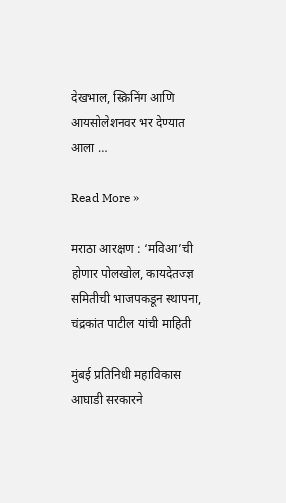देखभाल, स्क्रिनिंग आणि आयसोलेशनवर भर देण्यात आला …

Read More »

मराठा आरक्षण : ‘मविआ’ची होणार पोलखोल, कायदेतज्ज्ञ समितीची भाजपकडून स्थापना, चंद्रकांत पाटील यांची माहिती

मुंबई प्रतिनिधी महाविकास आघाडी सरकारने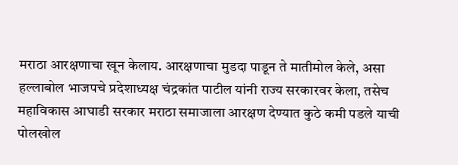मराठा आरक्षणाचा खून केलाय. आरक्षणाचा मुडदा पाडून ते मातीमोल केले, असा हल्लाबोल भाजपचे प्रदेशाध्यक्ष चंद्रकांत पाटील यांनी राज्य सरकारवर केला, तसेच महाविकास आघाडी सरकार मराठा समाजाला आरक्षण देण्यात कुठे कमी पडले याची पोलखोल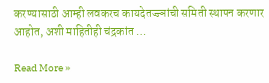करण्यासाठी आम्ही लवकरच कायदेतज्ज्ञांची समिती स्थापन करणार आहोत, अशी माहितीही चंद्रकांत …

Read More »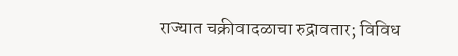राज्यात चक्रीवादळाचा रुद्रावतार; विविध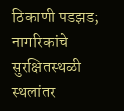ठिकाणी पडझड; नागरिकांचे सुरक्षितस्थळी स्थलांतर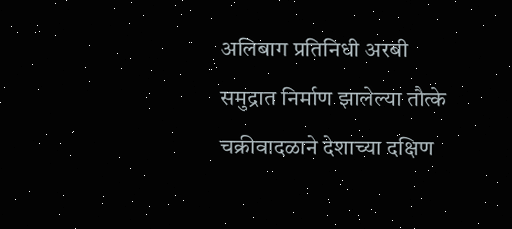अलिबाग प्रतिनिधी अरबी समुद्रात निर्माण झालेल्या तौत्के चक्रीवादळाने देशाच्या दक्षिण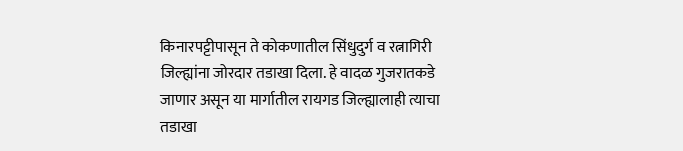किनारपट्टीपासून ते कोकणातील सिंधुदुर्ग व रत्नागिरी जिल्ह्यांना जोरदार तडाखा दिला. हे वादळ गुजरातकडे जाणार असून या मार्गातील रायगड जिल्ह्यालाही त्याचा तडाखा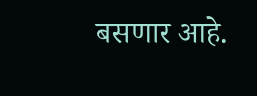बसणार आहे.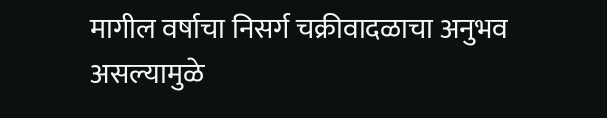मागील वर्षाचा निसर्ग चक्रीवादळाचा अनुभव असल्यामुळे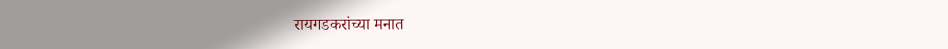रायगडकरांच्या मनात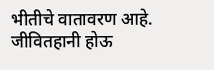भीतीचे वातावरण आहे. जीवितहानी होऊ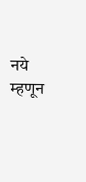नये म्हणून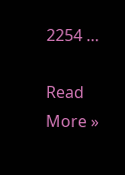2254 …

Read More »